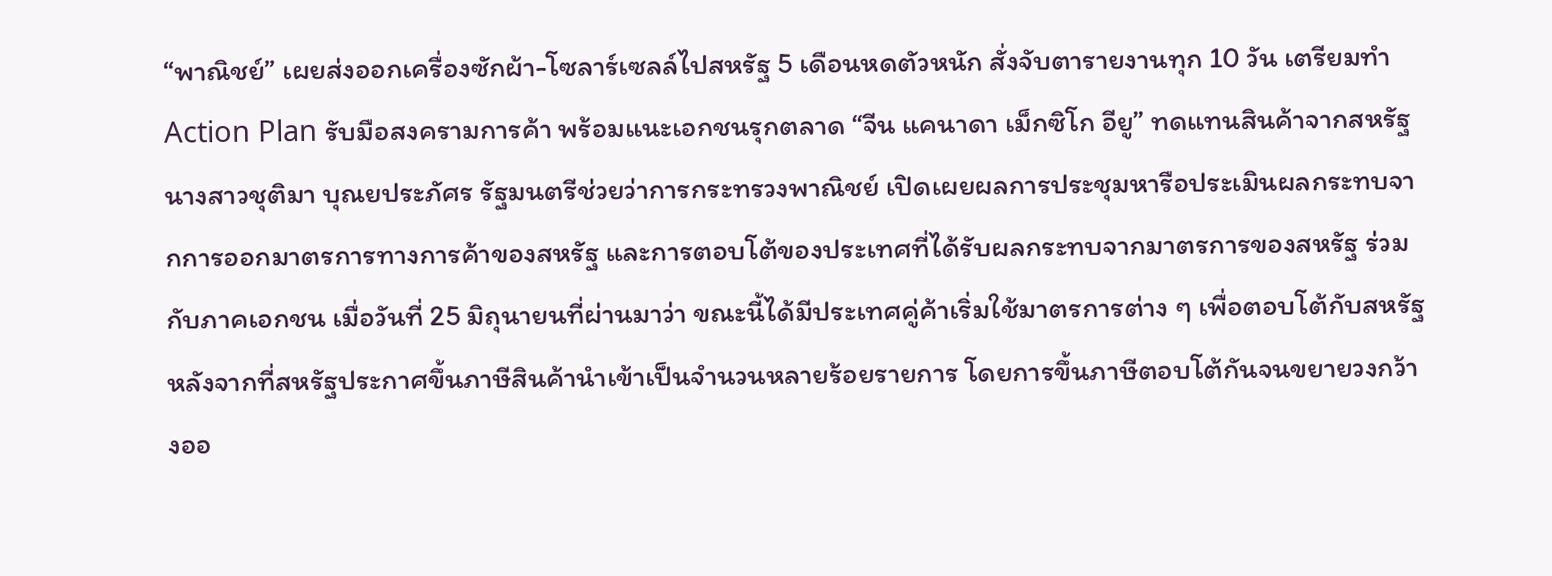“พาณิชย์” เผยส่งออกเครื่องซักผ้า-โซลาร์เซลล์ไปสหรัฐ 5 เดือนหดตัวหนัก สั่งจับตารายงานทุก 10 วัน เตรียมทำ Action Plan รับมือสงครามการค้า พร้อมแนะเอกชนรุกตลาด “จีน แคนาดา เม็กซิโก อียู” ทดแทนสินค้าจากสหรัฐ
นางสาวชุติมา บุณยประภัศร รัฐมนตรีช่วยว่าการกระทรวงพาณิชย์ เปิดเผยผลการประชุมหารือประเมินผลกระทบจากการออกมาตรการทางการค้าของสหรัฐ และการตอบโต้ของประเทศที่ได้รับผลกระทบจากมาตรการของสหรัฐ ร่วมกับภาคเอกชน เมื่อวันที่ 25 มิถุนายนที่ผ่านมาว่า ขณะนี้ได้มีประเทศคู่ค้าเริ่มใช้มาตรการต่าง ๆ เพื่อตอบโต้กับสหรัฐ หลังจากที่สหรัฐประกาศขึ้นภาษีสินค้านำเข้าเป็นจำนวนหลายร้อยรายการ โดยการขึ้นภาษีตอบโต้กันจนขยายวงกว้างออ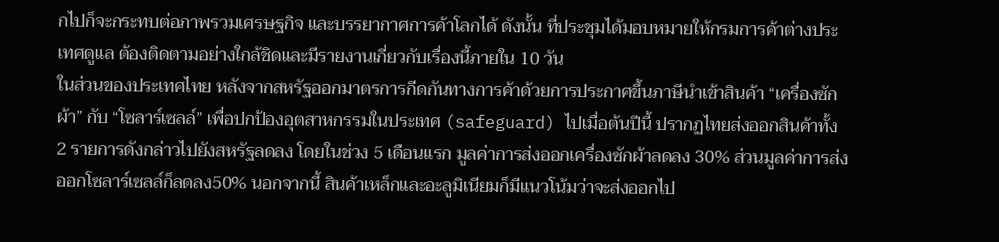กไปก็จะกระทบต่อภาพรวมเศรษฐกิจ และบรรยากาศการค้าโลกได้ ดังนั้น ที่ประชุมได้มอบหมายให้กรมการค้าต่างประเทศดูแล ต้องติดตามอย่างใกล้ชิดและมีรายงานเกี่ยวกับเรื่องนี้ภายใน 10 วัน
ในส่วนของประเทศไทย หลังจากสหรัฐออกมาตรการกีดกันทางการค้าด้วยการประกาศขึ้นภาษีนำเข้าสินค้า “เครื่องซักผ้า” กับ “โซลาร์เซลล์” เพื่อปกป้องอุตสาหกรรมในประเทศ (safeguard) ไปเมื่อต้นปีนี้ ปรากฏไทยส่งออกสินค้าทั้ง 2 รายการดังกล่าวไปยังสหรัฐลดลง โดยในช่วง 5 เดือนแรก มูลค่าการส่งออกเครื่องซักผ้าลดลง 30% ส่วนมูลค่าการส่งออกโซลาร์เซลล์ก็ลดลง50% นอกจากนี้ สินค้าเหล็กและอะลูมิเนียมก็มีแนวโน้มว่าจะส่งออกไป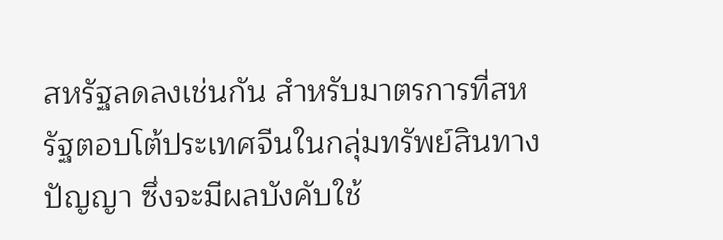สหรัฐลดลงเช่นกัน สำหรับมาตรการที่สหรัฐตอบโต้ประเทศจีนในกลุ่มทรัพย์สินทางปัญญา ซึ่งจะมีผลบังคับใช้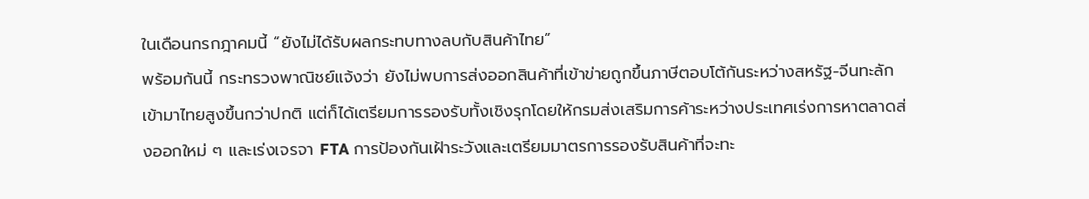ในเดือนกรกฎาคมนี้ “ยังไม่ได้รับผลกระทบทางลบกับสินค้าไทย”
พร้อมกันนี้ กระทรวงพาณิชย์แจ้งว่า ยังไม่พบการส่งออกสินค้าที่เข้าข่ายถูกขึ้นภาษีตอบโต้กันระหว่างสหรัฐ-จีนทะลักเข้ามาไทยสูงขึ้นกว่าปกติ แต่ก็ได้เตรียมการรองรับทั้งเชิงรุกโดยให้กรมส่งเสริมการค้าระหว่างประเทศเร่งการหาตลาดส่งออกใหม่ ๆ และเร่งเจรจา FTA การป้องกันเฝ้าระวังและเตรียมมาตรการรองรับสินค้าที่จะทะ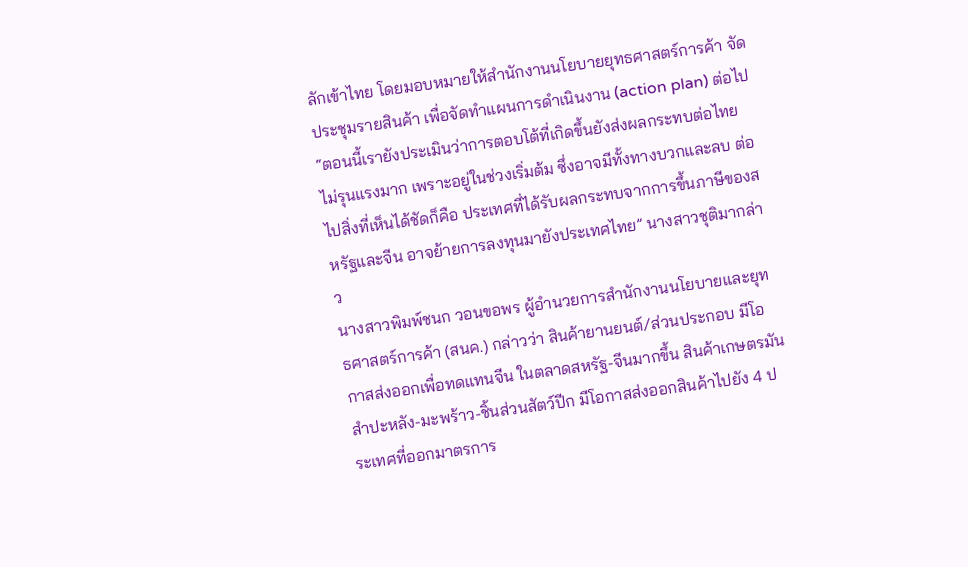ลักเข้าไทย โดยมอบหมายให้สำนักงานนโยบายยุทธศาสตร์การค้า จัดประชุมรายสินค้า เพื่อจัดทำแผนการดำเนินงาน (action plan) ต่อไป
“ตอนนี้เรายังประเมินว่าการตอบโต้ที่เกิดขึ้นยังส่งผลกระทบต่อไทยไม่รุนแรงมาก เพราะอยู่ในช่วงเริ่มต้ม ซึ่งอาจมีทั้งทางบวกและลบ ต่อไปสิ่งที่เห็นได้ชัดก็คือ ประเทศที่ได้รับผลกระทบจากการขึ้นภาษีของสหรัฐและจีน อาจย้ายการลงทุนมายังประเทศไทย” นางสาวชุติมากล่าว
นางสาวพิมพ์ชนก วอนขอพร ผู้อำนวยการสำนักงานนโยบายและยุทธศาสตร์การค้า (สนค.) กล่าวว่า สินค้ายานยนต์/ส่วนประกอบ มีโอกาสส่งออกเพื่อทดแทนจีน ในตลาดสหรัฐ-จีนมากขึ้น สินค้าเกษตรมันสำปะหลัง-มะพร้าว-ชิ้นส่วนสัตว์ปีก มีโอกาสส่งออกสินค้าไปยัง 4 ประเทศที่ออกมาตรการ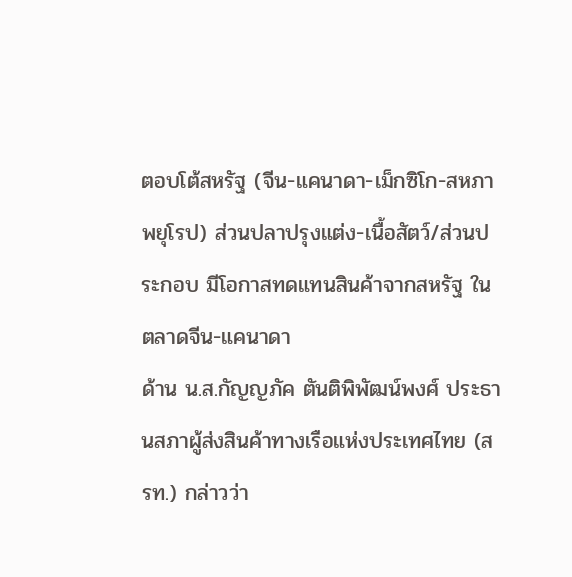ตอบโต้สหรัฐ (จีน-แคนาดา-เม็กซิโก-สหภาพยุโรป) ส่วนปลาปรุงแต่ง-เนื้อสัตว์/ส่วนประกอบ มีโอกาสทดแทนสินค้าจากสหรัฐ ในตลาดจีน-แคนาดา
ด้าน น.ส.กัญญภัค ตันติพิพัฒน์พงศ์ ประธานสภาผู้ส่งสินค้าทางเรือแห่งประเทศไทย (สรท.) กล่าวว่า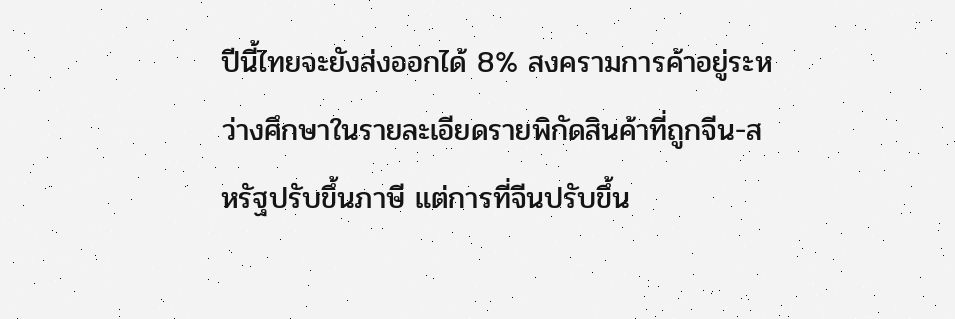ปีนี้ไทยจะยังส่งออกได้ 8% สงครามการค้าอยู่ระหว่างศึกษาในรายละเอียดรายพิกัดสินค้าที่ถูกจีน-สหรัฐปรับขึ้นภาษี แต่การที่จีนปรับขึ้น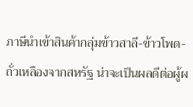ภาษีนำเข้าสินค้ากลุ่มข้าวสาลี-ข้าวโพด-ถั่วเหลืองจากสหรัฐ น่าจะเป็นผลดีต่อผู้ผ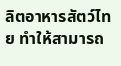ลิตอาหารสัตว์ไทย ทำให้สามารถ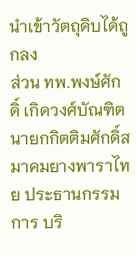นำเข้าวัตถุดิบได้ถูกลง
ส่วน ทพ.พงษ์ศักดิ์ เกิดวงศ์บัณฑิต นายกกิตติมศักดิ์สมาคมยางพาราไทย ประธานกรรมการ บริ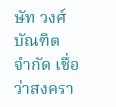ษัท วงศ์บัณฑิต จำกัด เชื่อว่าสงครา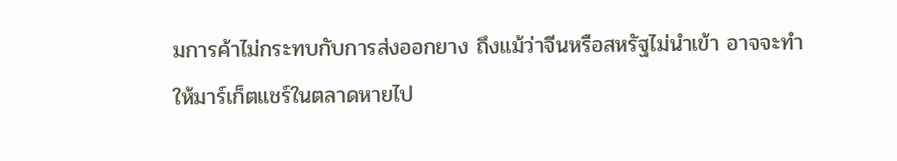มการค้าไม่กระทบกับการส่งออกยาง ถึงแม้ว่าจีนหรือสหรัฐไม่นำเข้า อาจจะทำให้มาร์เก็ตแชร์ในตลาดหายไป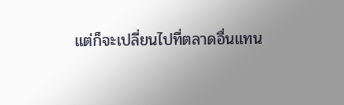แต่ก็จะเปลี่ยนไปที่ตลาดอื่นแทน